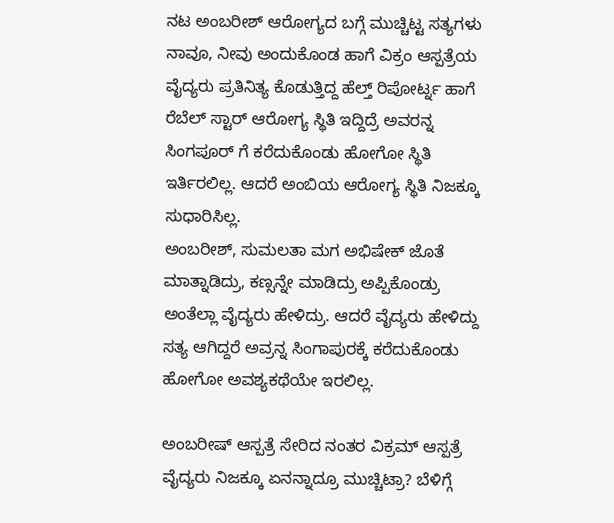ನಟ ಅಂಬರೀಶ್ ಆರೋಗ್ಯದ ಬಗ್ಗೆ ಮುಚ್ಚಿಟ್ಟ ಸತ್ಯಗಳು
ನಾವೂ, ನೀವು ಅಂದುಕೊಂಡ ಹಾಗೆ ವಿಕ್ರಂ ಆಸ್ಪತ್ರೆಯ ವೈದ್ಯರು ಪ್ರತಿನಿತ್ಯ ಕೊಡುತ್ತಿದ್ದ ಹೆಲ್ತ್ ರಿಪೋರ್ಟ್ನ ಹಾಗೆ ರೆಬೆಲ್ ಸ್ಟಾರ್ ಆರೋಗ್ಯ ಸ್ಥಿತಿ ಇದ್ದಿದ್ರೆ ಅವರನ್ನ ಸಿಂಗಪೂರ್ ಗೆ ಕರೆದುಕೊಂಡು ಹೋಗೋ ಸ್ಥಿತಿ ಇರ್ತಿರಲಿಲ್ಲ. ಆದರೆ ಅಂಬಿಯ ಆರೋಗ್ಯ ಸ್ಥಿತಿ ನಿಜಕ್ಕೂ ಸುಧಾರಿಸಿಲ್ಲ.
ಅಂಬರೀಶ್, ಸುಮಲತಾ ಮಗ ಅಭಿಷೇಕ್ ಜೊತೆ ಮಾತ್ನಾಡಿದ್ರು, ಕಣ್ಸನ್ನೇ ಮಾಡಿದ್ರು ಅಪ್ಪಿಕೊಂಡ್ರು ಅಂತೆಲ್ಲಾ ವೈದ್ಯರು ಹೇಳಿದ್ರು. ಆದರೆ ವೈದ್ಯರು ಹೇಳಿದ್ದು ಸತ್ಯ ಆಗಿದ್ದರೆ ಅವ್ರನ್ನ ಸಿಂಗಾಪುರಕ್ಕೆ ಕರೆದುಕೊಂಡು ಹೋಗೋ ಅವಶ್ಯಕಥೆಯೇ ಇರಲಿಲ್ಲ.

ಅಂಬರೀಷ್ ಆಸ್ಪತ್ರೆ ಸೇರಿದ ನಂತರ ವಿಕ್ರಮ್ ಆಸ್ಪತ್ರೆ ವೈದ್ಯರು ನಿಜಕ್ಕೂ ಏನನ್ನಾದ್ರೂ ಮುಚ್ಚಿಟ್ರಾ? ಬೆಳಿಗ್ಗೆ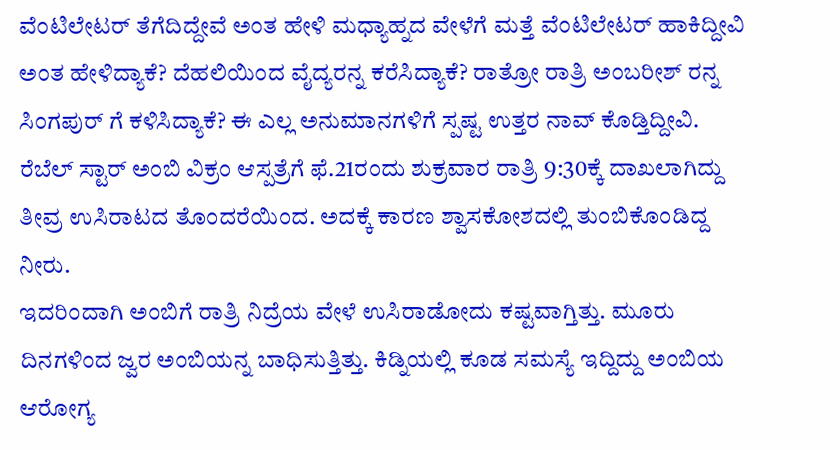ವೆಂಟಿಲೇಟರ್ ತೆಗೆದಿದ್ದೇವೆ ಅಂತ ಹೇಳಿ ಮಧ್ಯಾಹ್ನದ ವೇಳೆಗೆ ಮತ್ತೆ ವೆಂಟಿಲೇಟರ್ ಹಾಕಿದ್ದೀವಿ ಅಂತ ಹೇಳಿದ್ಯಾಕೆ? ದೆಹಲಿಯಿಂದ ವೈದ್ಯರನ್ನ ಕರೆಸಿದ್ಯಾಕೆ? ರಾತ್ರೋ ರಾತ್ರಿ ಅಂಬರೀಶ್ ರನ್ನ ಸಿಂಗಪುರ್ ಗೆ ಕಳಿಸಿದ್ಯಾಕೆ? ಈ ಎಲ್ಲ ಅನುಮಾನಗಳಿಗೆ ಸ್ಪಷ್ಟ ಉತ್ತರ ನಾವ್ ಕೊಡ್ತಿದ್ದೀವಿ.
ರೆಬೆಲ್ ಸ್ಟಾರ್ ಅಂಬಿ ವಿಕ್ರಂ ಆಸ್ಪತ್ರೆಗೆ ಫೆ.21ರಂದು ಶುಕ್ರವಾರ ರಾತ್ರಿ 9:30ಕ್ಕೆ ದಾಖಲಾಗಿದ್ದು ತೀವ್ರ ಉಸಿರಾಟದ ತೊಂದರೆಯಿಂದ. ಅದಕ್ಕೆ ಕಾರಣ ಶ್ವಾಸಕೋಶದಲ್ಲಿ ತುಂಬಿಕೊಂಡಿದ್ದ ನೀರು.
ಇದರಿಂದಾಗಿ ಅಂಬಿಗೆ ರಾತ್ರಿ ನಿದ್ರೆಯ ವೇಳೆ ಉಸಿರಾಡೋದು ಕಷ್ಟವಾಗ್ತಿತ್ತು. ಮೂರು ದಿನಗಳಿಂದ ಜ್ವರ ಅಂಬಿಯನ್ನ ಬಾಧಿಸುತ್ತಿತ್ತು. ಕಿಡ್ನಿಯಲ್ಲಿ ಕೂಡ ಸಮಸ್ಯೆ ಇದ್ದಿದ್ದು ಅಂಬಿಯ ಆರೋಗ್ಯ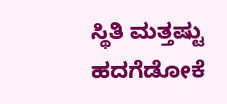ಸ್ಥಿತಿ ಮತ್ತಷ್ಟು ಹದಗೆಡೋಕೆ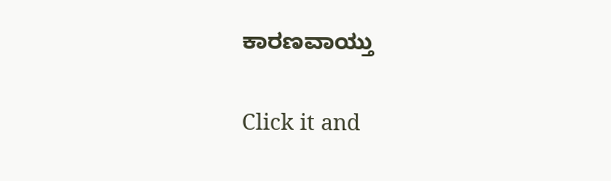ಕಾರಣವಾಯ್ತು


Click it and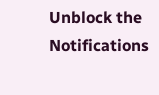Unblock the Notifications